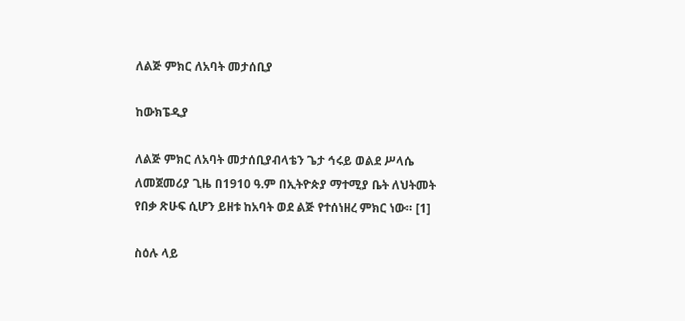ለልጅ ምክር ለአባት መታሰቢያ

ከውክፔዲያ

ለልጅ ምክር ለአባት መታሰቢያብላቴን ጌታ ኅሩይ ወልደ ሥላሴ ለመጀመሪያ ጊዜ በ1910 ዓ.ም በኢትዮጵያ ማተሚያ ቤት ለህትመት የበቃ ጽሁፍ ሲሆን ይዘቱ ከአባት ወደ ልጅ የተሰነዘረ ምክር ነው። [1]

ስዕሉ ላይ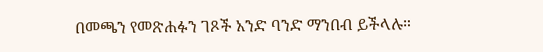በመጫን የመጽሐፉን ገጾች አንድ ባንድ ማንበብ ይችላሉ።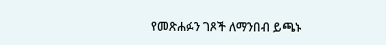የመጽሐፉን ገጾች ለማንበብ ይጫኑ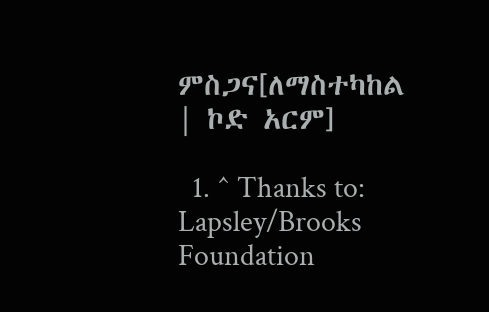ምስጋና[ለማስተካከል | ኮድ አርም]

  1. ^ Thanks to: Lapsley/Brooks Foundation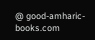@ good-amharic-books.com